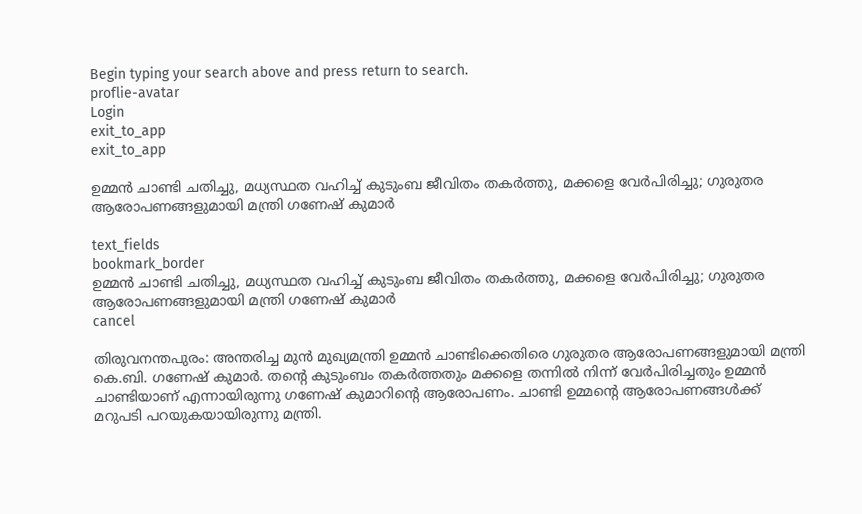Begin typing your search above and press return to search.
proflie-avatar
Login
exit_to_app
exit_to_app

ഉമ്മൻ ചാണ്ടി ചതിച്ചു, മധ്യസ്ഥത വഹിച്ച് കുടുംബ ജീവിതം തകർത്തു, മക്കളെ വേർപിരിച്ചു; ഗുരുതര ആരോപണങ്ങളുമായി മന്ത്രി ഗണേഷ് കുമാർ

text_fields
bookmark_border
ഉമ്മൻ ചാണ്ടി ചതിച്ചു, മധ്യസ്ഥത വഹിച്ച് കുടുംബ ജീവിതം തകർത്തു, മക്കളെ വേർപിരിച്ചു; ഗുരുതര ആരോപണങ്ങളുമായി മന്ത്രി ഗണേഷ് കുമാർ
cancel

തിരുവനന്തപുരം: അന്തരിച്ച മുൻ മുഖ്യമന്ത്രി ഉമ്മൻ ചാണ്ടിക്കെതിരെ ഗുരുതര ആരോപണങ്ങളുമായി മന്ത്രി കെ.ബി. ഗണേഷ് കുമാർ. തന്റെ കുടുംബം തകർത്തതും മക്കളെ തന്നിൽ നിന്ന് വേർപിരിച്ചതും ഉമ്മൻ ചാണ്ടിയാണ് എന്നായിരുന്നു ഗണേഷ് കുമാറിന്റെ ആരോപണം. ചാണ്ടി ഉമ്മന്റെ ആരോപണങ്ങൾക്ക് മറുപടി പറയുകയായിരുന്നു മന്ത്രി.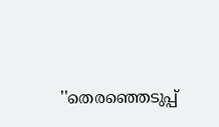''തെരഞ്ഞെടുപ്പ്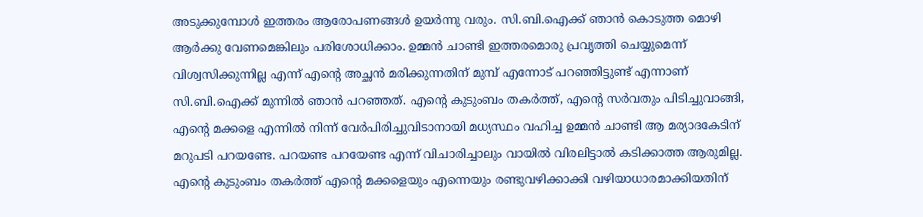അടുക്കുമ്പോൾ ഇത്തരം ആരോപണങ്ങൾ ഉയർന്നു വരും. സി.ബി.ഐക്ക് ഞാൻ കൊടുത്ത മൊഴി ആർക്കു വേണമെങ്കിലും പരിശോധിക്കാം. ഉമ്മൻ ചാണ്ടി ഇത്തരമൊരു പ്രവൃത്തി ചെയ്യുമെന്ന് വിശ്വസിക്കുന്നില്ല എന്ന് എന്റെ അച്ഛൻ മരിക്കുന്നതിന് മുമ്പ് എന്നോട് പറഞ്ഞിട്ടുണ്ട് എന്നാണ് സി.ബി.ഐക്ക് മുന്നിൽ ഞാൻ പറഞ്ഞത്. എന്റെ കുടുംബം തകർത്ത്, എന്റെ സർവതും പിടിച്ചുവാങ്ങി, എന്റെ മക്കളെ എന്നിൽ നിന്ന് വേർപിരിച്ചുവിടാനായി മധ്യസ്ഥം വഹിച്ച ഉമ്മൻ ചാണ്ടി ആ മര്യാദകേടിന് മറുപടി പറയണ്ടേ. പറയണ്ട പറയേണ്ട എന്ന് വിചാരിച്ചാലും വായിൽ വിരലിട്ടാൽ കടിക്കാത്ത ആരുമില്ല. എന്റെ കുടുംബം തകർത്ത് എന്റെ മക്കളെയും എന്നെയും രണ്ടുവഴിക്കാക്കി വഴിയാധാരമാക്കിയതിന്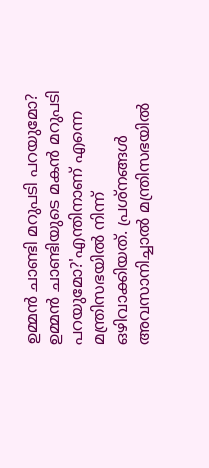ഉമ്മൻ ചാണ്ടി മറുപടി പറയുമോ? ഉമ്മൻ ചാണ്ടിയുടെ മകൻ മറുപടി പറയുമോ?'എന്തിനാണ് എന്നെ മന്ത്രിസഭയിൽ നിന്ന് ഒഴിവാക്കിയത്. പ്രശ്നങ്ങൾ അവസാനിച്ചാൽ മന്ത്രിസഭയിൽ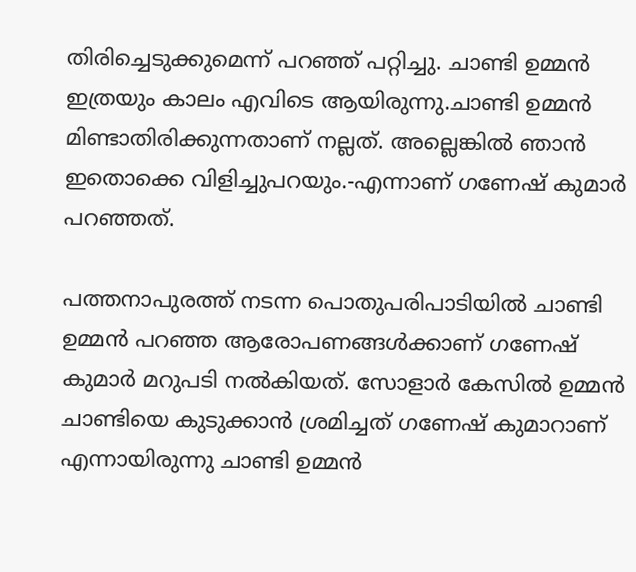തിരിച്ചെടുക്കുമെന്ന് പറഞ്ഞ് പറ്റിച്ചു. ചാണ്ടി ഉമ്മൻ ഇത്രയും കാലം എവിടെ ആയിരുന്നു.ചാണ്ടി ഉമ്മൻ മിണ്ടാതിരിക്കുന്നതാണ് നല്ലത്. അല്ലെങ്കിൽ ഞാൻ ഇതൊക്കെ വിളിച്ചുപറയും.-എന്നാണ് ഗണേഷ് കുമാർ പറഞ്ഞത്.

പത്തനാപുരത്ത് നടന്ന പൊതുപരിപാടിയിൽ ചാണ്ടി ഉമ്മൻ പറഞ്ഞ ആരോപണങ്ങൾക്കാണ് ഗണേഷ് കുമാർ മറുപടി നൽകിയത്. സോളാർ കേസിൽ ഉമ്മൻ ചാണ്ടിയെ കുടുക്കാൻ ശ്രമിച്ചത് ഗണേഷ് കുമാറാണ് എന്നായിരുന്നു ചാണ്ടി ഉമ്മൻ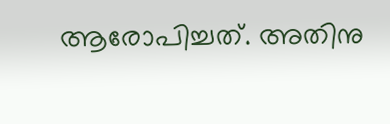ആരോപിച്ചത്. അതിനു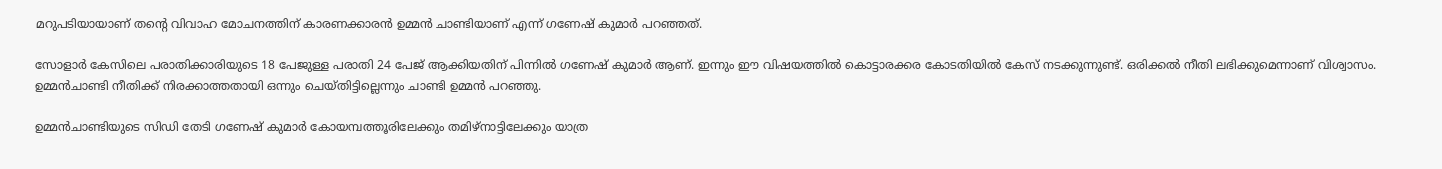മറുപടിയായാണ് തന്റെ വിവാഹ മോചനത്തിന് കാരണക്കാരൻ ഉമ്മൻ ചാണ്ടിയാണ് എന്ന് ഗണേഷ് കുമാർ പറഞ്ഞത്.

സോളാർ കേസിലെ പരാതിക്കാരിയുടെ 18 പേജുള്ള പരാതി 24 പേജ് ആ‍ക്കിയതിന് പിന്നിൽ ഗണേഷ് കുമാർ ആണ്. ഇന്നും ഈ വിഷയത്തിൽ കൊട്ടാരക്കര കോടതിയിൽ കേസ് നടക്കുന്നുണ്ട്. ഒരിക്കൽ നീതി ലഭിക്കുമെന്നാണ് വിശ്വാസം. ഉമ്മൻചാണ്ടി നീതിക്ക് നിരക്കാത്തതായി ഒന്നും ചെയ്തിട്ടില്ലെന്നും ചാണ്ടി ഉമ്മൻ പറഞ്ഞു.

ഉമ്മൻചാണ്ടിയുടെ സിഡി തേടി ഗണേഷ് കുമാർ കോയമ്പത്തൂരിലേക്കും തമിഴ്നാട്ടിലേക്കും യാത്ര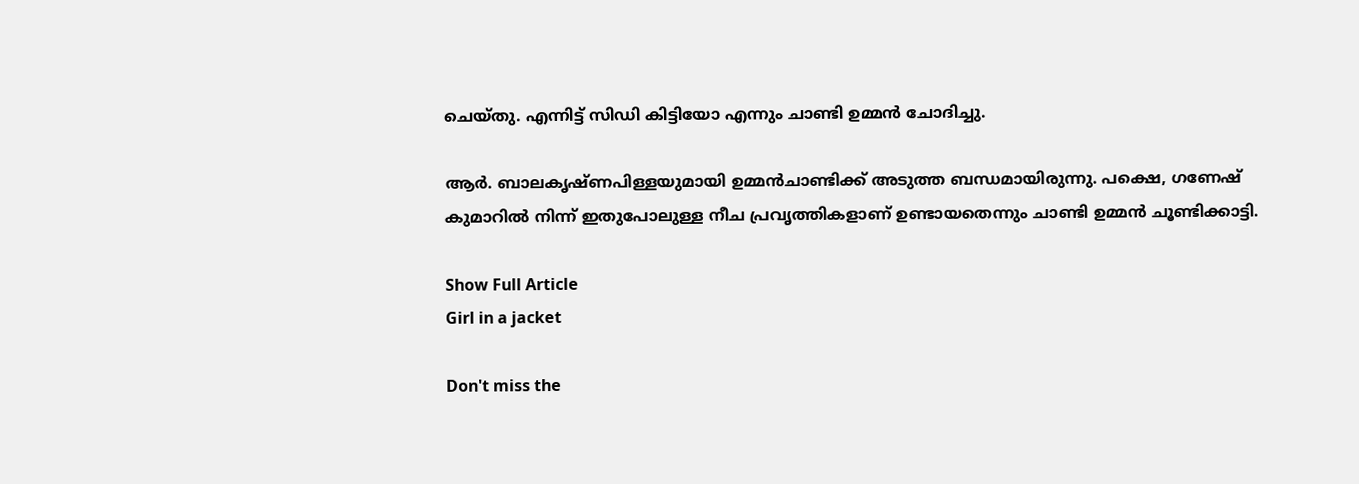ചെയ്തു. എന്നിട്ട് സിഡി കിട്ടിയോ എന്നും ചാണ്ടി ഉമ്മൻ ചോദിച്ചു.

ആർ. ബാലകൃഷ്ണപിള്ളയുമായി ഉമ്മൻചാണ്ടിക്ക് അടുത്ത ബന്ധമായിരുന്നു. പക്ഷെ, ഗണേഷ് കുമാറിൽ നിന്ന് ഇതുപോലുള്ള നീച പ്രവൃത്തികളാണ് ഉണ്ടായതെന്നും ചാണ്ടി ഉമ്മൻ ചൂണ്ടിക്കാട്ടി.

Show Full Article
Girl in a jacket

Don't miss the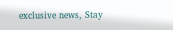exclusive news, Stay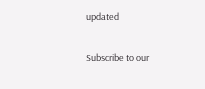updated

Subscribe to our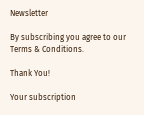Newsletter

By subscribing you agree to our Terms & Conditions.

Thank You!

Your subscription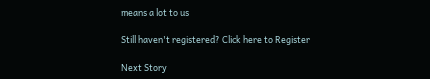means a lot to us

Still haven't registered? Click here to Register

Next Story